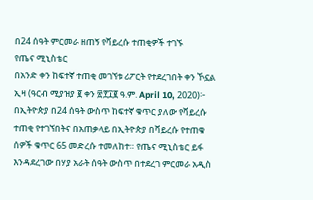በ24 ሰዓት ምርመራ ዘጠኝ የቫይረሱ ተጠቂዎች ተገኙ
የጤና ሚኒስቴር
በአንድ ቀን ከፍተኛ ተጠቂ መገኘቱ ሪፖርት የተደረገበት ቀን ኾኗል
ኢዛ (ዓርብ ሚያዝያ ፪ ቀን ፳፻፲፪ ዓ.ም. April 10, 2020)፦ በኢትዮጵያ በ24 ሰዓት ውስጥ ከፍተኛ ቁጥር ያለው የቫይረሱ ተጠቂ የተገኘበትና በአጠቃላይ በኢትዮጵያ በቫይረሱ የተጠቁ ሰዎች ቁጥር 65 መድረሱ ተመለከተ። የጤና ሚኒስቴር ይፋ እንዳደረገው በሃያ አራት ሰዓት ውስጥ በተደረገ ምርመራ አዲስ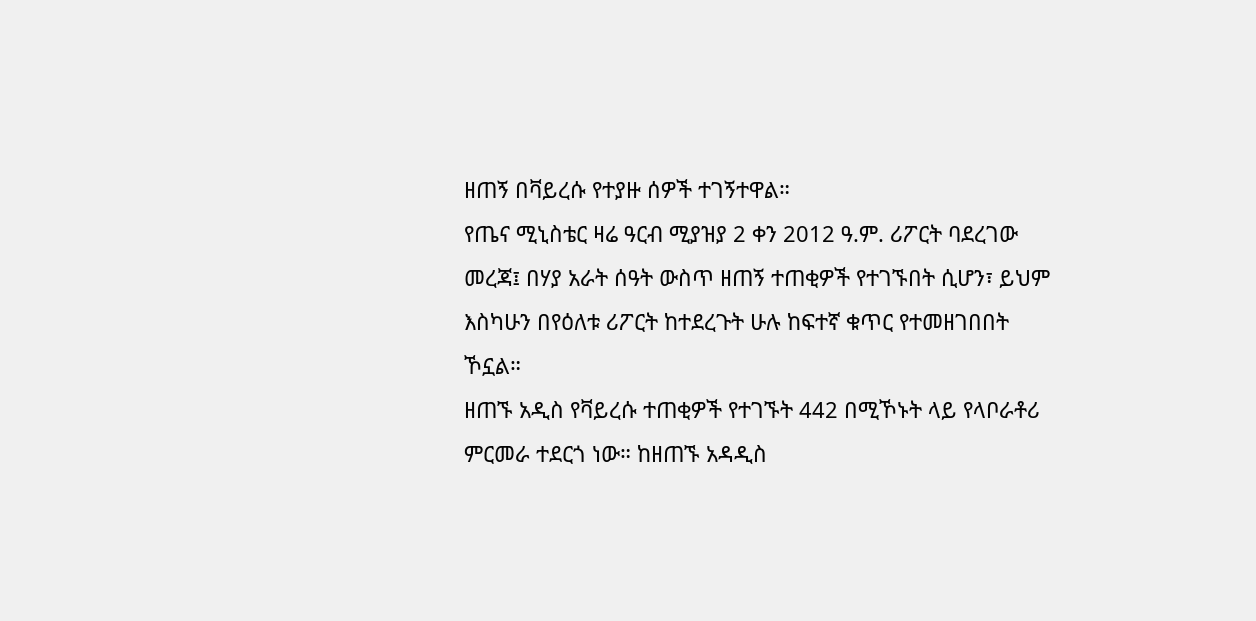ዘጠኝ በቫይረሱ የተያዙ ሰዎች ተገኝተዋል።
የጤና ሚኒስቴር ዛሬ ዓርብ ሚያዝያ 2 ቀን 2012 ዓ.ም. ሪፖርት ባደረገው መረጃ፤ በሃያ አራት ሰዓት ውስጥ ዘጠኝ ተጠቂዎች የተገኙበት ሲሆን፣ ይህም እስካሁን በየዕለቱ ሪፖርት ከተደረጉት ሁሉ ከፍተኛ ቁጥር የተመዘገበበት ኾኗል።
ዘጠኙ አዲስ የቫይረሱ ተጠቂዎች የተገኙት 442 በሚኾኑት ላይ የላቦራቶሪ ምርመራ ተደርጎ ነው። ከዘጠኙ አዳዲስ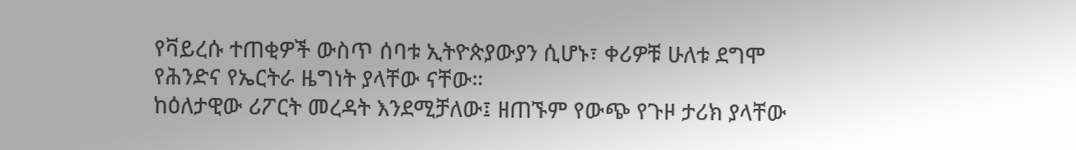የቫይረሱ ተጠቂዎች ውስጥ ሰባቱ ኢትዮጵያውያን ሲሆኑ፣ ቀሪዎቹ ሁለቱ ደግሞ የሕንድና የኤርትራ ዜግነት ያላቸው ናቸው።
ከዕለታዊው ሪፖርት መረዳት እንደሚቻለው፤ ዘጠኙም የውጭ የጉዞ ታሪክ ያላቸው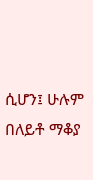ሲሆን፤ ሁሉም በለይቶ ማቆያ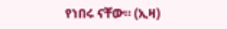የነበሩ ናቸው። (ኢዛ)